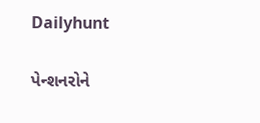Dailyhunt

પેન્શનરોને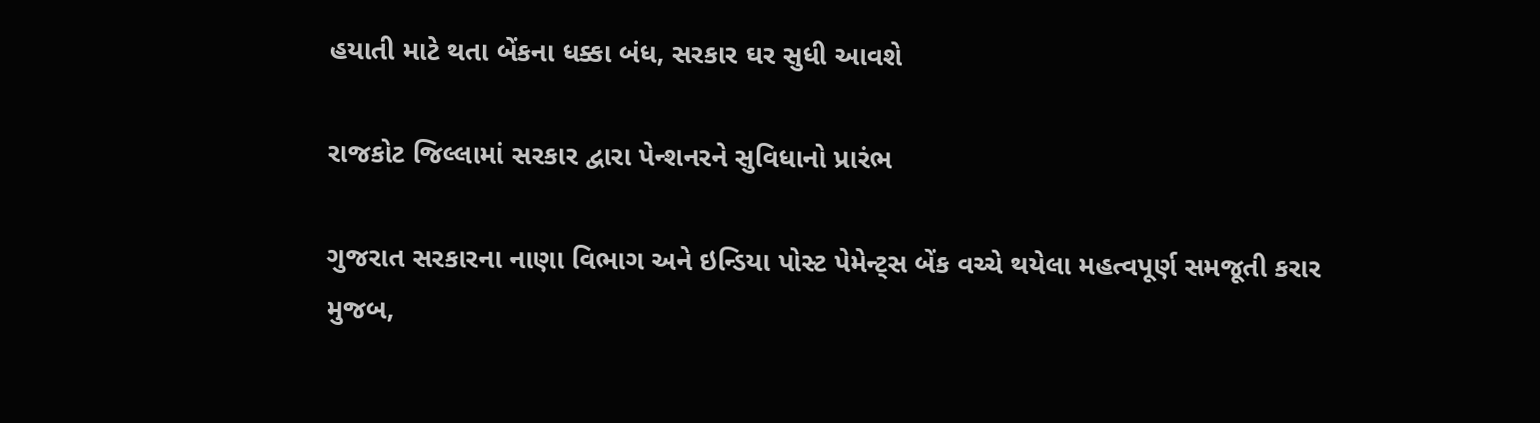હયાતી માટે થતા બેંકના ધક્કા બંધ, સરકાર ઘર સુધી આવશે

રાજકોટ જિલ્લામાં સરકાર દ્વારા પેન્શનરને સુવિધાનો પ્રારંભ

ગુજરાત સરકારના નાણા વિભાગ અને ઇન્ડિયા પોસ્ટ પેમેન્ટ્સ બેંક વચ્ચે થયેલા મહત્વપૂર્ણ સમજૂતી કરાર મુજબ,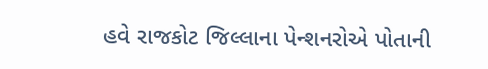હવે રાજકોટ જિલ્લાના પેન્શનરોએ પોતાની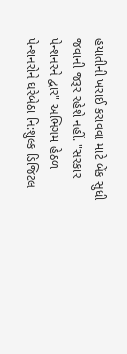હયાતીની ખરાઈ કરાવવા માટે બેંક સુધી જવાની જરૂર રહેશે નહીં. "સરકાર પેન્શનરને દ્વાર" અભિગમ હેઠળ પેન્શનરોને ઘરેબેઠા નિ:શુલ્ક ડિજિટલ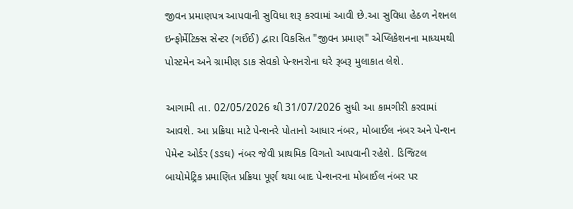જીવન પ્રમાણપત્ર આપવાની સુવિધા શરૂ કરવામાં આવી છે.આ સુવિધા હેઠળ નેશનલ ઇન્ફોર્મેટિક્સ સેન્ટર (ગઈંઈ) દ્વારા વિકસિત "જીવન પ્રમાણ" એપ્લિકેશનના માધ્યમથી પોસ્ટમેન અને ગ્રામીણ ડાક સેવકો પેન્શનરોના ઘરે રૂબરૂ મુલાકાત લેશે.

આગામી તા. 02/05/2026 થી 31/07/2026 સુધી આ કામગીરી કરવામાં આવશે. આ પ્રક્રિયા માટે પેન્શનરે પોતાનો આધાર નંબર, મોબાઈલ નંબર અને પેન્શન પેમેન્ટ ઓર્ડર (ઙઙઘ) નંબર જેવી પ્રાથમિક વિગતો આપવાની રહેશે. ડિજિટલ બાયોમેટ્રિક પ્રમાણિત પ્રક્રિયા પૂર્ણ થયા બાદ પેન્શનરના મોબાઈલ નંબર પર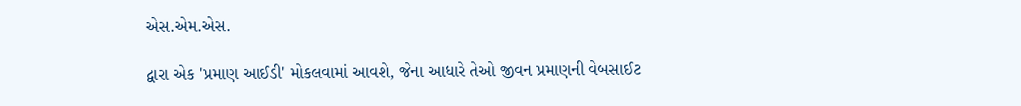એસ.એમ.એસ.

દ્વારા એક 'પ્રમાણ આઈડી' મોકલવામાં આવશે, જેના આધારે તેઓ જીવન પ્રમાણની વેબસાઈટ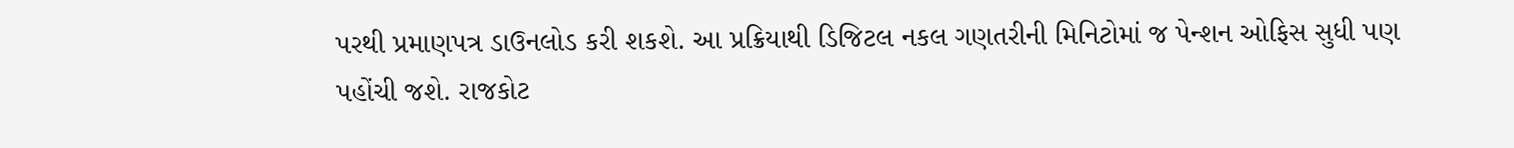પરથી પ્રમાણપત્ર ડાઉનલોડ કરી શકશે. આ પ્રક્રિયાથી ડિજિટલ નકલ ગણતરીની મિનિટોમાં જ પેન્શન ઓફિસ સુધી પણ પહોંચી જશે. રાજકોટ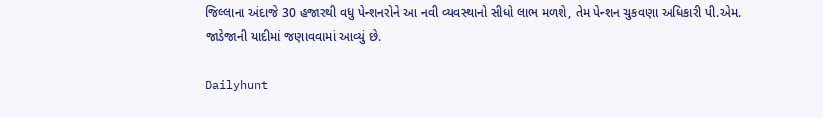જિલ્લાના અંદાજે 30 હજારથી વધુ પેન્શનરોને આ નવી વ્યવસ્થાનો સીધો લાભ મળશે, તેમ પેન્શન ચુકવણા અધિકારી પી.એમ. જાડેજાની યાદીમાં જણાવવામાં આવ્યું છે.

Dailyhunt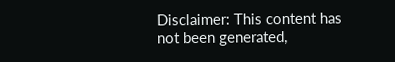Disclaimer: This content has not been generated,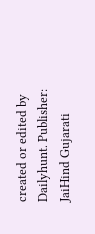created or edited by Dailyhunt. Publisher: JaiHind Gujarati